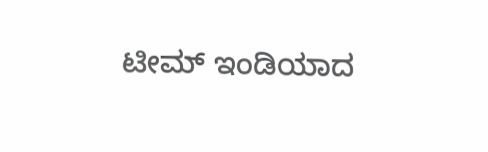ಟೀಮ್ ಇಂಡಿಯಾದ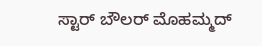ಸ್ಟಾರ್ ಬೌಲರ್ ಮೊಹಮ್ಮದ್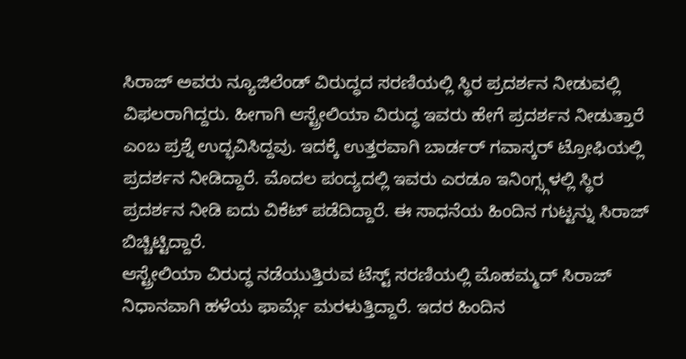ಸಿರಾಜ್ ಅವರು ನ್ಯೂಜಿಲೆಂಡ್ ವಿರುದ್ಧದ ಸರಣಿಯಲ್ಲಿ ಸ್ಥಿರ ಪ್ರದರ್ಶನ ನೀಡುವಲ್ಲಿ ವಿಫಲರಾಗಿದ್ದರು. ಹೀಗಾಗಿ ಆಸ್ಟ್ರೇಲಿಯಾ ವಿರುದ್ಧ ಇವರು ಹೇಗೆ ಪ್ರದರ್ಶನ ನೀಡುತ್ತಾರೆ ಎಂಬ ಪ್ರಶ್ನೆ ಉದ್ಭವಿಸಿದ್ದವು. ಇದಕ್ಕೆ ಉತ್ತರವಾಗಿ ಬಾರ್ಡರ್ ಗವಾಸ್ಕರ್ ಟ್ರೋಫಿಯಲ್ಲಿ ಪ್ರದರ್ಶನ ನೀಡಿದ್ದಾರೆ. ಮೊದಲ ಪಂದ್ಯದಲ್ಲಿ ಇವರು ಎರಡೂ ಇನಿಂಗ್ಸ್ಗಳಲ್ಲಿ ಸ್ಥಿರ ಪ್ರದರ್ಶನ ನೀಡಿ ಐದು ವಿಕೆಟ್ ಪಡೆದಿದ್ದಾರೆ. ಈ ಸಾಧನೆಯ ಹಿಂದಿನ ಗುಟ್ಟನ್ನು ಸಿರಾಜ್ ಬಿಚ್ಚಿಟ್ಟಿದ್ದಾರೆ.
ಆಸ್ಟ್ರೇಲಿಯಾ ವಿರುದ್ಧ ನಡೆಯುತ್ತಿರುವ ಟೆಸ್ಟ್ ಸರಣಿಯಲ್ಲಿ ಮೊಹಮ್ಮದ್ ಸಿರಾಜ್ ನಿಧಾನವಾಗಿ ಹಳೆಯ ಫಾರ್ಮ್ಗೆ ಮರಳುತ್ತಿದ್ದಾರೆ. ಇದರ ಹಿಂದಿನ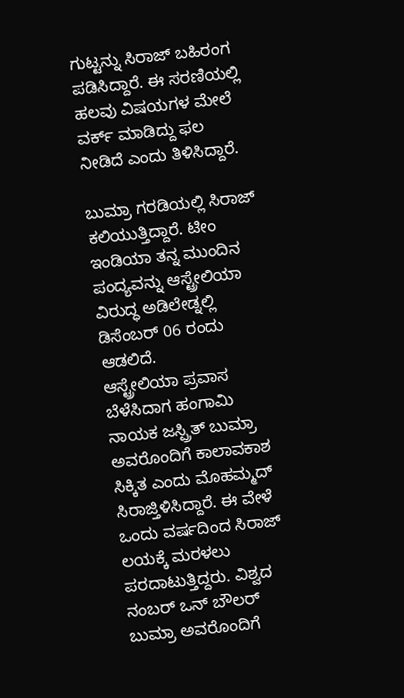ಗುಟ್ಟನ್ನು ಸಿರಾಜ್ ಬಹಿರಂಗ ಪಡಿಸಿದ್ದಾರೆ. ಈ ಸರಣಿಯಲ್ಲಿ ಹಲವು ವಿಷಯಗಳ ಮೇಲೆ ವರ್ಕ್ ಮಾಡಿದ್ದು ಫಲ ನೀಡಿದೆ ಎಂದು ತಿಳಿಸಿದ್ದಾರೆ.

ಬುಮ್ರಾ ಗರಡಿಯಲ್ಲಿ ಸಿರಾಜ್ ಕಲಿಯುತ್ತಿದ್ದಾರೆ. ಟೀಂ ಇಂಡಿಯಾ ತನ್ನ ಮುಂದಿನ ಪಂದ್ಯವನ್ನು ಆಸ್ಟ್ರೇಲಿಯಾ ವಿರುದ್ಧ ಅಡಿಲೇಡ್ನಲ್ಲಿ ಡಿಸೆಂಬರ್ 06 ರಂದು ಆಡಲಿದೆ.
ಆಸ್ಟ್ರೇಲಿಯಾ ಪ್ರವಾಸ ಬೆಳೆಸಿದಾಗ ಹಂಗಾಮಿ ನಾಯಕ ಜಸ್ಪ್ರಿತ್ ಬುಮ್ರಾ ಅವರೊಂದಿಗೆ ಕಾಲಾವಕಾಶ ಸಿಕ್ಕಿತ ಎಂದು ಮೊಹಮ್ಮದ್ ಸಿರಾಜ್ತಿಳಿಸಿದ್ದಾರೆ. ಈ ವೇಳೆ ಒಂದು ವರ್ಷದಿಂದ ಸಿರಾಜ್ ಲಯಕ್ಕೆ ಮರಳಲು ಪರದಾಟುತ್ತಿದ್ದರು. ವಿಶ್ವದ ನಂಬರ್ ಒನ್ ಬೌಲರ್ ಬುಮ್ರಾ ಅವರೊಂದಿಗೆ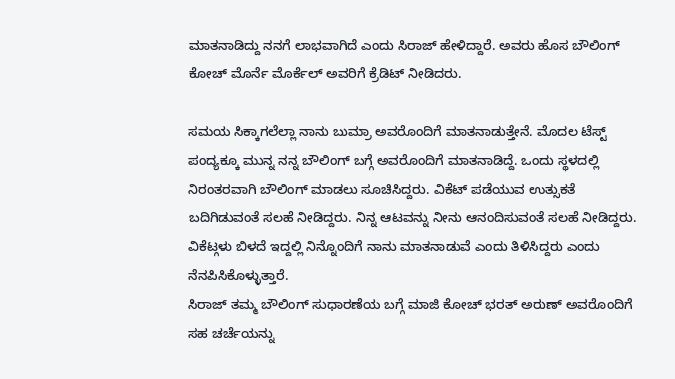ಮಾತನಾಡಿದ್ದು ನನಗೆ ಲಾಭವಾಗಿದೆ ಎಂದು ಸಿರಾಜ್ ಹೇಳಿದ್ದಾರೆ. ಅವರು ಹೊಸ ಬೌಲಿಂಗ್ ಕೋಚ್ ಮೊರ್ನೆ ಮೊರ್ಕೆಲ್ ಅವರಿಗೆ ಕ್ರೆಡಿಟ್ ನೀಡಿದರು.

ಸಮಯ ಸಿಕ್ಕಾಗಲೆಲ್ಲಾ ನಾನು ಬುಮ್ರಾ ಅವರೊಂದಿಗೆ ಮಾತನಾಡುತ್ತೇನೆ. ಮೊದಲ ಟೆಸ್ಟ್ ಪಂದ್ಯಕ್ಕೂ ಮುನ್ನ ನನ್ನ ಬೌಲಿಂಗ್ ಬಗ್ಗೆ ಅವರೊಂದಿಗೆ ಮಾತನಾಡಿದ್ದೆ. ಒಂದು ಸ್ಥಳದಲ್ಲಿ ನಿರಂತರವಾಗಿ ಬೌಲಿಂಗ್ ಮಾಡಲು ಸೂಚಿಸಿದ್ದರು. ವಿಕೆಟ್ ಪಡೆಯುವ ಉತ್ಸುಕತೆ ಬದಿಗಿಡುವಂತೆ ಸಲಹೆ ನೀಡಿದ್ದರು. ನಿನ್ನ ಆಟವನ್ನು ನೀನು ಆನಂದಿಸುವಂತೆ ಸಲಹೆ ನೀಡಿದ್ದರು. ವಿಕೆಟ್ಗಳು ಬಿಳದೆ ಇದ್ದಲ್ಲಿ ನಿನ್ನೊಂದಿಗೆ ನಾನು ಮಾತನಾಡುವೆ ಎಂದು ತಿಳಿಸಿದ್ದರು ಎಂದು ನೆನಪಿಸಿಕೊಳ್ಳುತ್ತಾರೆ.
ಸಿರಾಜ್ ತಮ್ಮ ಬೌಲಿಂಗ್ ಸುಧಾರಣೆಯ ಬಗ್ಗೆ ಮಾಜಿ ಕೋಚ್ ಭರತ್ ಅರುಣ್ ಅವರೊಂದಿಗೆ ಸಹ ಚರ್ಚೆಯನ್ನು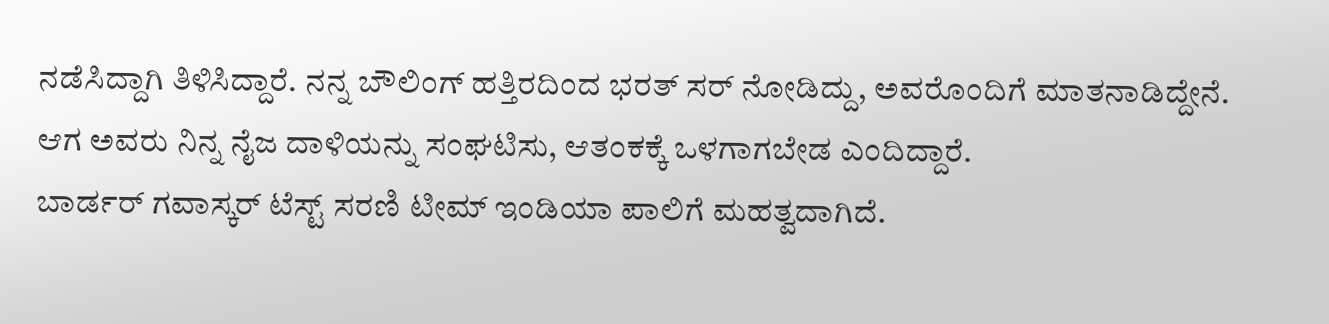ನಡೆಸಿದ್ದಾಗಿ ತಿಳಿಸಿದ್ದಾರೆ. ನನ್ನ ಬೌಲಿಂಗ್ ಹತ್ತಿರದಿಂದ ಭರತ್ ಸರ್ ನೋಡಿದ್ದು, ಅವರೊಂದಿಗೆ ಮಾತನಾಡಿದ್ದೇನೆ. ಆಗ ಅವರು ನಿನ್ನ ನೈಜ ದಾಳಿಯನ್ನು ಸಂಘಟಿಸು, ಆತಂಕಕ್ಕೆ ಒಳಗಾಗಬೇಡ ಎಂದಿದ್ದಾರೆ.
ಬಾರ್ಡರ್ ಗವಾಸ್ಕರ್ ಟೆಸ್ಟ್ ಸರಣಿ ಟೀಮ್ ಇಂಡಿಯಾ ಪಾಲಿಗೆ ಮಹತ್ವದಾಗಿದೆ.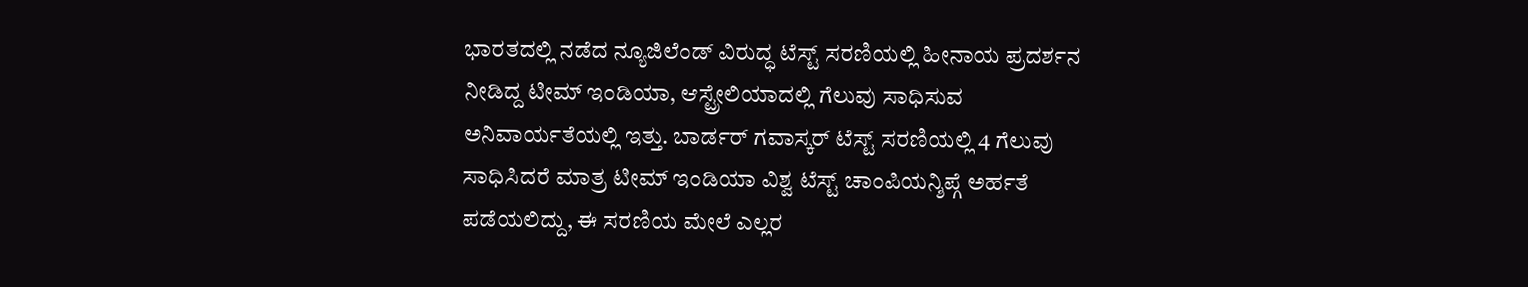ಭಾರತದಲ್ಲಿ ನಡೆದ ನ್ಯೂಜಿಲೆಂಡ್ ವಿರುದ್ಧ ಟೆಸ್ಟ್ ಸರಣಿಯಲ್ಲಿ ಹೀನಾಯ ಪ್ರದರ್ಶನ ನೀಡಿದ್ದ ಟೀಮ್ ಇಂಡಿಯಾ, ಆಸ್ಟ್ರೇಲಿಯಾದಲ್ಲಿ ಗೆಲುವು ಸಾಧಿಸುವ ಅನಿವಾರ್ಯತೆಯಲ್ಲಿ ಇತ್ತು. ಬಾರ್ಡರ್ ಗವಾಸ್ಕರ್ ಟೆಸ್ಟ್ ಸರಣಿಯಲ್ಲಿ 4 ಗೆಲುವು ಸಾಧಿಸಿದರೆ ಮಾತ್ರ ಟೀಮ್ ಇಂಡಿಯಾ ವಿಶ್ವ ಟೆಸ್ಟ್ ಚಾಂಪಿಯನ್ಶಿಪ್ಗೆ ಅರ್ಹತೆ ಪಡೆಯಲಿದ್ದು, ಈ ಸರಣಿಯ ಮೇಲೆ ಎಲ್ಲರ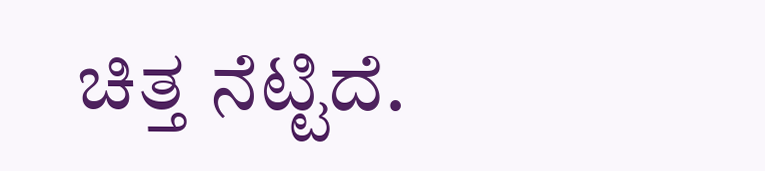ಚಿತ್ತ ನೆಟ್ಟಿದೆ.